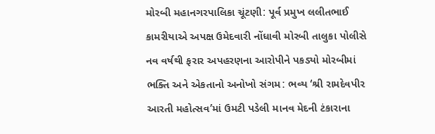મોરબી મહાનગરપાલિકા ચૂંટણી: પૂર્વ પ્રમુખ લલીતભાઈ કામરીયાએ અપક્ષ ઉમેદવારી નોંધાવી મોરબી તાલુકા પોલીસે નવ વર્ષથી ફરાર અપહરણના આરોપીને પકડ્યો મોરબીમાં ભક્તિ અને એકતાનો અનોખો સંગમ: ભવ્ય ‘શ્રી રામદેવપીર આરતી મહોત્સવ’માં ઉમટી પડેલી માનવ મેદની ટંકારાના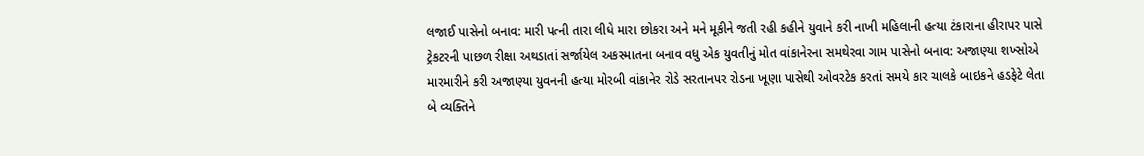લજાઈ પાસેનો બનાવ: મારી પત્ની તારા લીધે મારા છોકરા અને મને મૂકીને જતી રહી કહીને યુવાને કરી નાખી મહિલાની હત્યા ટંકારાના હીરાપર પાસે ટ્રેકટરની પાછળ રીક્ષા અથડાતાં સર્જાયેલ અકસ્માતના બનાવ વધુ એક યુવતીનું મોત વાંકાનેરના સમથેરવા ગામ પાસેનો બનાવ: અજાણ્યા શખ્સોએ મારમારીને કરી અજાણ્યા યુવનની હત્યા મોરબી વાંકાનેર રોડે સરતાનપર રોડના ખૂણા પાસેથી ઓવરટેક કરતાં સમયે કાર ચાલકે બાઇકને હડફેટે લેતા બે વ્યક્તિને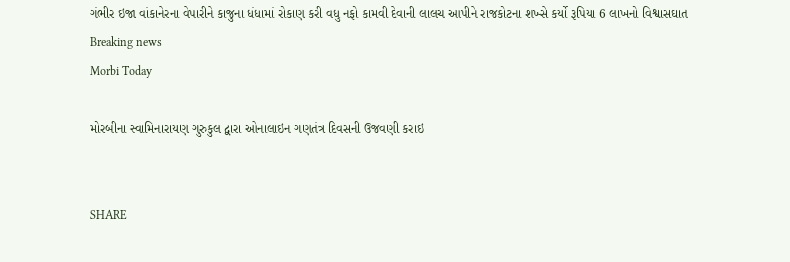ગંભીર ઇજા વાંકાનેરના વેપારીને કાજુના ધંધામાં રોકાણ કરી વધુ નફો કામવી દેવાની લાલચ આપીને રાજકોટના શખ્સે કર્યો રૂપિયા 6 લાખનો વિશ્વાસઘાત
Breaking news
Morbi Today

મોરબીના સ્વામિનારાયણ ગુરુકુલ દ્વારા ઓનાલાઇન ગણતંત્ર દિવસની ઉજવણી કરાઇ


SHARE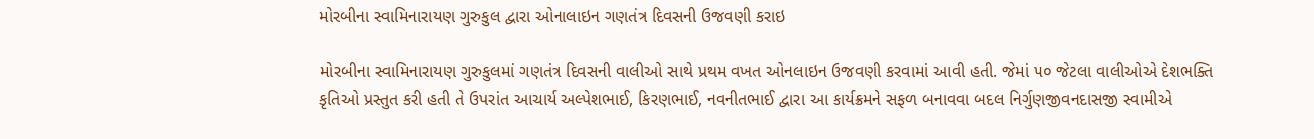મોરબીના સ્વામિનારાયણ ગુરુકુલ દ્વારા ઓનાલાઇન ગણતંત્ર દિવસની ઉજવણી કરાઇ

મોરબીના સ્વામિનારાયણ ગુરુકુલમાં ગણતંત્ર દિવસની વાલીઓ સાથે પ્રથમ વખત ઓનલાઇન ઉજવણી કરવામાં આવી હતી. જેમાં ૫૦ જેટલા વાલીઓએ દેશભક્તિ કૃતિઓ પ્રસ્તુત કરી હતી તે ઉપરાંત આચાર્ય અલ્પેશભાઈ, કિરણભાઈ, નવનીતભાઈ દ્વારા આ કાર્યક્રમને સફળ બનાવવા બદલ નિર્ગુણજીવનદાસજી સ્વામીએ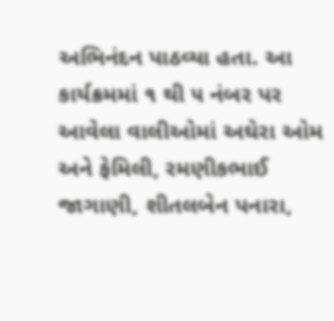અભિનંદન પાઠવ્યા હતા. આ કાર્યક્રમમાં ૧ થી ૫ નંબર પર આવેલા વાલીઓમાં અઘેરા ઓમ અને ફેમિલી, રમણીકભાઈ જાગાણી, શીતલબેન પનારા,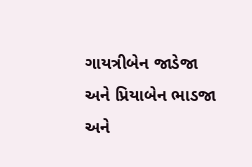ગાયત્રીબેન જાડેજા અને પ્રિયાબેન ભાડજા અને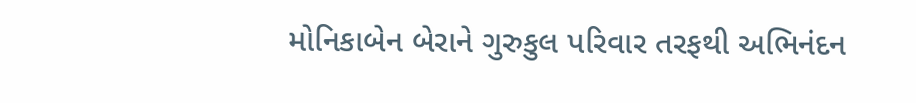મોનિકાબેન બેરાને ગુરુકુલ પરિવાર તરફથી અભિનંદન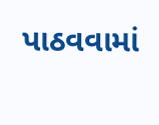પાઠવવામાં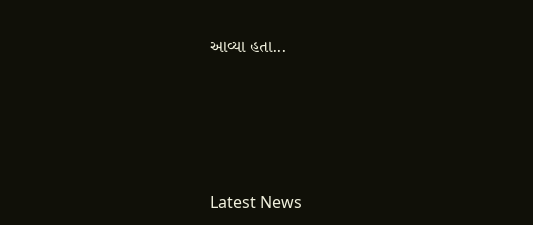આવ્યા હતા...






Latest News